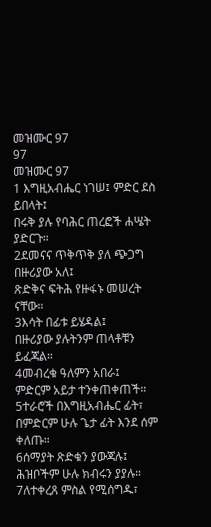መዝሙር 97
97
መዝሙር 97
1 እግዚአብሔር ነገሠ፤ ምድር ደስ ይበላት፤
በሩቅ ያሉ የባሕር ጠረፎች ሐሤት ያድርጉ።
2ደመናና ጥቅጥቅ ያለ ጭጋግ በዙሪያው አለ፤
ጽድቅና ፍትሕ የዙፋኑ መሠረት ናቸው።
3እሳት በፊቱ ይሄዳል፤
በዙሪያው ያሉትንም ጠላቶቹን ይፈጃል።
4መብረቁ ዓለምን አበራ፤
ምድርም አይታ ተንቀጠቀጠች።
5ተራሮች በእግዚአብሔር ፊት፣
በምድርም ሁሉ ጌታ ፊት እንደ ሰም ቀለጡ።
6ሰማያት ጽድቁን ያውጃሉ፤
ሕዝቦችም ሁሉ ክብሩን ያያሉ።
7ለተቀረጸ ምስል የሚሰግዱ፣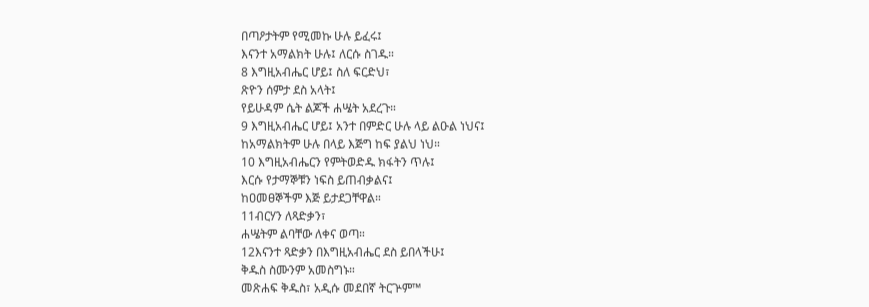በጣዖታትም የሚመኩ ሁሉ ይፈሩ፤
እናንተ አማልክት ሁሉ፤ ለርሱ ስገዱ።
8 እግዚአብሔር ሆይ፤ ስለ ፍርድህ፣
ጽዮን ሰምታ ደስ አላት፤
የይሁዳም ሴት ልጆች ሐሤት አደረጉ።
9 እግዚአብሔር ሆይ፤ አንተ በምድር ሁሉ ላይ ልዑል ነህና፤
ከአማልክትም ሁሉ በላይ እጅግ ከፍ ያልህ ነህ።
10 እግዚአብሔርን የምትወድዱ ክፋትን ጥሉ፤
እርሱ የታማኞቹን ነፍስ ይጠብቃልና፤
ከዐመፀኞችም እጅ ይታደጋቸዋል።
11ብርሃን ለጻድቃን፣
ሐሤትም ልባቸው ለቀና ወጣ።
12እናንተ ጻድቃን በእግዚአብሔር ደስ ይበላችሁ፤
ቅዱስ ስሙንም አመስግኑ።
መጽሐፍ ቅዱስ፣ አዲሱ መደበኛ ትርጕም™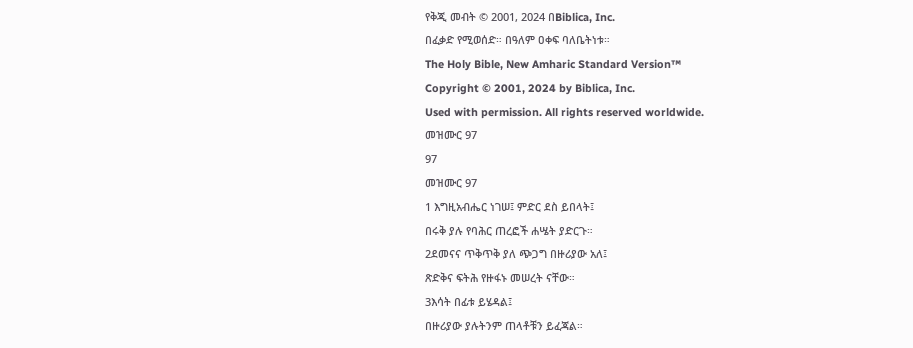የቅጂ መብት © 2001, 2024 በBiblica, Inc.
በፈቃድ የሚወሰድ። በዓለም ዐቀፍ ባለቤትነቱ።
The Holy Bible, New Amharic Standard Version™
Copyright © 2001, 2024 by Biblica, Inc.
Used with permission. All rights reserved worldwide.
መዝሙር 97
97
መዝሙር 97
1 እግዚአብሔር ነገሠ፤ ምድር ደስ ይበላት፤
በሩቅ ያሉ የባሕር ጠረፎች ሐሤት ያድርጉ።
2ደመናና ጥቅጥቅ ያለ ጭጋግ በዙሪያው አለ፤
ጽድቅና ፍትሕ የዙፋኑ መሠረት ናቸው።
3እሳት በፊቱ ይሄዳል፤
በዙሪያው ያሉትንም ጠላቶቹን ይፈጃል።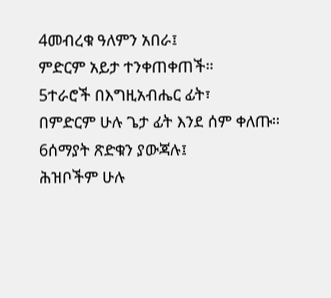4መብረቁ ዓለምን አበራ፤
ምድርም አይታ ተንቀጠቀጠች።
5ተራሮች በእግዚአብሔር ፊት፣
በምድርም ሁሉ ጌታ ፊት እንደ ሰም ቀለጡ።
6ሰማያት ጽድቁን ያውጃሉ፤
ሕዝቦችም ሁሉ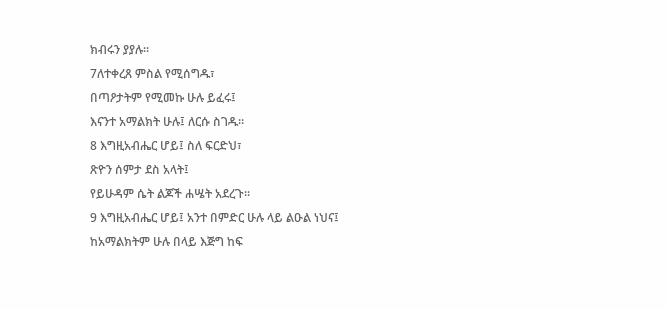ክብሩን ያያሉ።
7ለተቀረጸ ምስል የሚሰግዱ፣
በጣዖታትም የሚመኩ ሁሉ ይፈሩ፤
እናንተ አማልክት ሁሉ፤ ለርሱ ስገዱ።
8 እግዚአብሔር ሆይ፤ ስለ ፍርድህ፣
ጽዮን ሰምታ ደስ አላት፤
የይሁዳም ሴት ልጆች ሐሤት አደረጉ።
9 እግዚአብሔር ሆይ፤ አንተ በምድር ሁሉ ላይ ልዑል ነህና፤
ከአማልክትም ሁሉ በላይ እጅግ ከፍ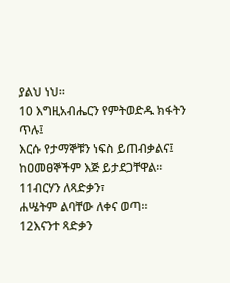ያልህ ነህ።
10 እግዚአብሔርን የምትወድዱ ክፋትን ጥሉ፤
እርሱ የታማኞቹን ነፍስ ይጠብቃልና፤
ከዐመፀኞችም እጅ ይታደጋቸዋል።
11ብርሃን ለጻድቃን፣
ሐሤትም ልባቸው ለቀና ወጣ።
12እናንተ ጻድቃን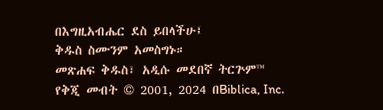በእግዚአብሔር ደስ ይበላችሁ፤
ቅዱስ ስሙንም አመስግኑ።
መጽሐፍ ቅዱስ፣ አዲሱ መደበኛ ትርጕም™
የቅጂ መብት © 2001, 2024 በBiblica, Inc.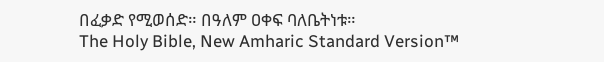በፈቃድ የሚወሰድ። በዓለም ዐቀፍ ባለቤትነቱ።
The Holy Bible, New Amharic Standard Version™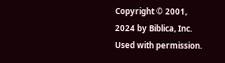Copyright © 2001, 2024 by Biblica, Inc.
Used with permission.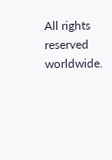All rights reserved worldwide.